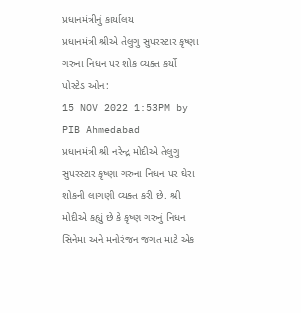પ્રધાનમંત્રીનું કાર્યાલય
પ્રધાનમંત્રી શ્રીએ તેલુગુ સુપરસ્ટાર કૃષ્ણા ગરુના નિધન પર શોક વ્યક્ત કર્યો
પોસ્ટેડ ઓન:
15 NOV 2022 1:53PM by PIB Ahmedabad
પ્રધાનમંત્રી શ્રી નરેન્દ્ર મોદીએ તેલુગુ સુપરસ્ટાર કૃષ્ણા ગરુના નિધન પર ઘેરા શોકની લાગણી વ્યક્ત કરી છે. શ્રી મોદીએ કહ્યું છે કે કૃષ્ણ ગરુનું નિધન સિનેમા અને મનોરંજન જગત માટે એક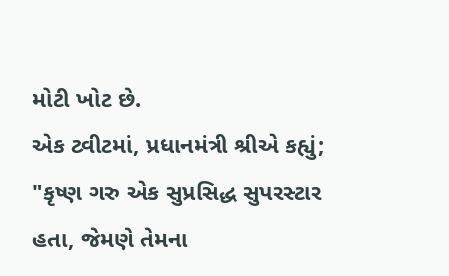મોટી ખોટ છે.
એક ટ્વીટમાં, પ્રધાનમંત્રી શ્રીએ કહ્યું;
"કૃષ્ણ ગરુ એક સુપ્રસિદ્ધ સુપરસ્ટાર હતા, જેમણે તેમના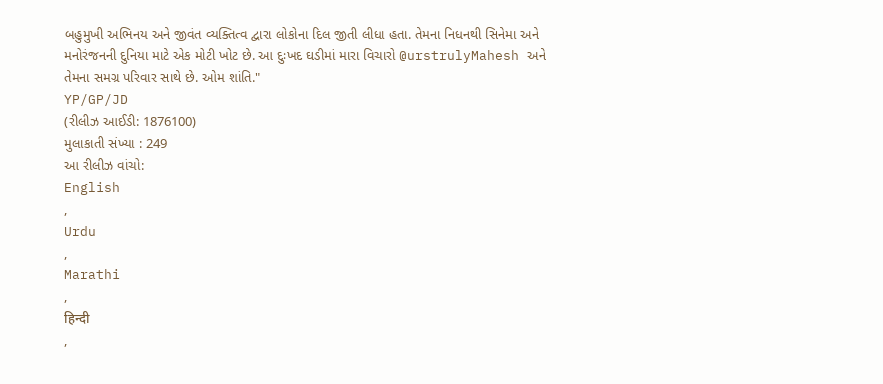બહુમુખી અભિનય અને જીવંત વ્યક્તિત્વ દ્વારા લોકોના દિલ જીતી લીધા હતા. તેમના નિધનથી સિનેમા અને મનોરંજનની દુનિયા માટે એક મોટી ખોટ છે. આ દુઃખદ ઘડીમાં મારા વિચારો @urstrulyMahesh અને તેમના સમગ્ર પરિવાર સાથે છે. ઓમ શાંતિ."
YP/GP/JD
(રીલીઝ આઈડી: 1876100)
મુલાકાતી સંખ્યા : 249
આ રીલીઝ વાંચો:
English
,
Urdu
,
Marathi
,
हिन्दी
,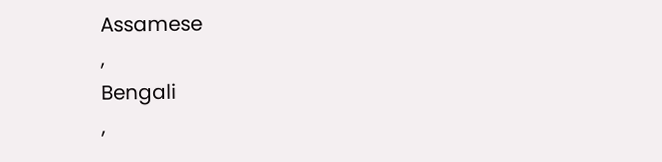Assamese
,
Bengali
,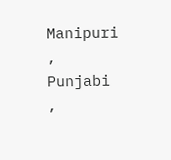Manipuri
,
Punjabi
,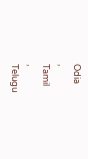Odia
,
Tamil
,
Telugu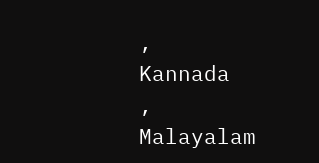,
Kannada
,
Malayalam